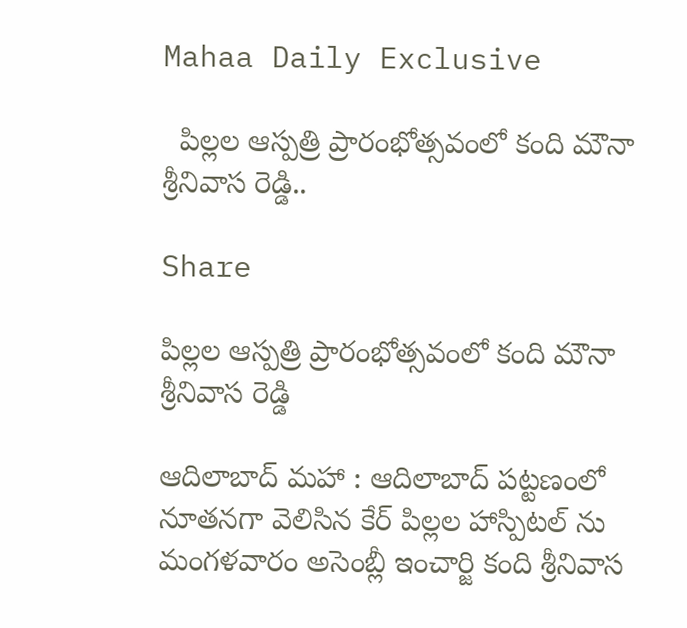Mahaa Daily Exclusive

  పిల్ల‌ల ఆస్ప‌త్రి ప్రారంభోత్స‌వంలో కంది మౌనా శ్రీ‌నివాస రెడ్డి..

Share

పిల్ల‌ల ఆస్ప‌త్రి ప్రారంభోత్స‌వంలో కంది మౌనా శ్రీ‌నివాస రెడ్డి

ఆదిలాబాద్ మ‌హా : ఆదిలాబాద్ పట్టణంలో నూతనగా వెలిసిన కేర్ పిల్లల హాస్పిటల్ ను మంగళవారం అసెంబ్లీ ఇంచార్జి కంది శ్రీనివాస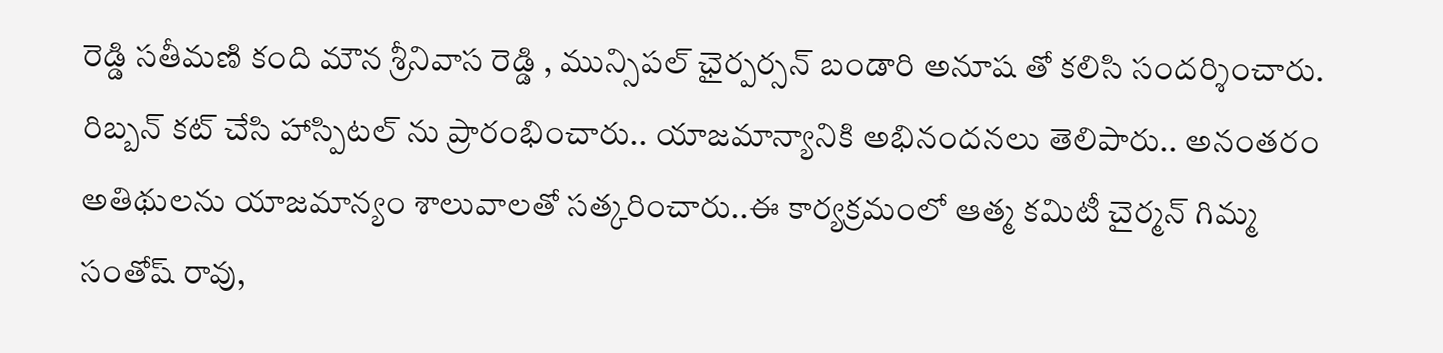రెడ్డి సతీమణి కంది మౌన శ్రీనివాస రెడ్డి , మున్సిపల్ ఛైర్పర్సన్ బండారి అనూష తో క‌లిసి సందర్శించారు. రిబ్బన్ కట్ చేసి హాస్పిటల్ ను ప్రారంభించారు.. యాజమాన్యానికి అభినందనలు తెలిపారు.. అనంతరం అతిథులను యాజమాన్యం శాలువాలతో సత్కరించారు..ఈ కార్య‌క్ర‌మంలో ఆత్మ క‌మిటీ చైర్మన్ గిమ్మ సంతోష్ రావు,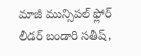మాజీ మున్సిప‌ల్ ఫ్లోర్ లీడ‌ర్ బండారి స‌తీష్,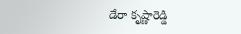డేరా కృష్ణారెడ్డి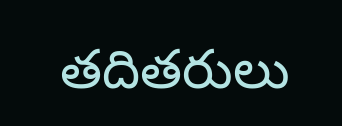త‌దితరులు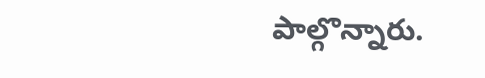పాల్గొన్నారు.